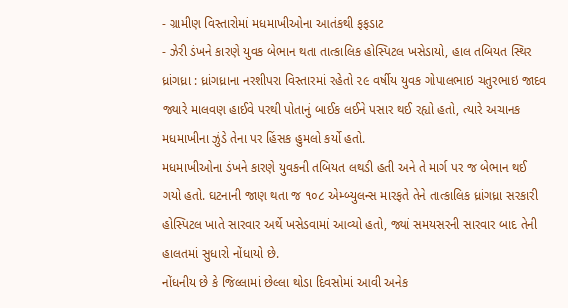- ગ્રામીણ વિસ્તારોમાં મધમાખીઓના આતંકથી ફફડાટ
- ઝેરી ડંખને કારણે યુવક બેભાન થતા તાત્કાલિક હોસ્પિટલ ખસેડાયો, હાલ તબિયત સ્થિર
ધ્રાંગધ્રા : ધ્રાંગધ્રાના નરશીપરા વિસ્તારમાં રહેતો ૨૯ વર્ષીય યુવક ગોપાલભાઇ ચતુરભાઇ જાદવ જ્યારે માલવણ હાઈવે પરથી પોતાનું બાઈક લઈને પસાર થઈ રહ્યો હતો, ત્યારે અચાનક મધમાખીના ઝુંડે તેના પર હિંસક હુમલો કર્યો હતો.
મધમાખીઓના ડંખને કારણે યુવકની તબિયત લથડી હતી અને તે માર્ગ પર જ બેભાન થઈ ગયો હતો. ઘટનાની જાણ થતા જ ૧૦૮ એમ્બ્યુલન્સ મારફતે તેને તાત્કાલિક ધ્રાંગધ્રા સરકારી હોસ્પિટલ ખાતે સારવાર અર્થે ખસેડવામાં આવ્યો હતો, જ્યાં સમયસરની સારવાર બાદ તેની હાલતમાં સુધારો નોંધાયો છે.
નોંધનીય છે કે જિલ્લામાં છેલ્લા થોડા દિવસોમાં આવી અનેક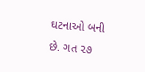ઘટનાઓ બની છે. ગત ૨૭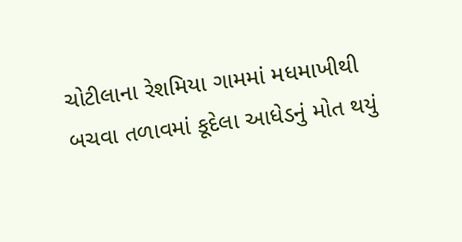ચોટીલાના રેશમિયા ગામમાં મધમાખીથી બચવા તળાવમાં કૂદેલા આધેડનું મોત થયું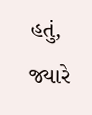હતું, જ્યારે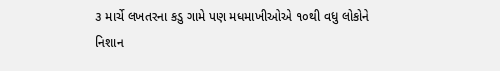૩ માર્ચે લખતરના કડુ ગામે પણ મધમાખીઓએ ૧૦થી વધુ લોકોને નિશાન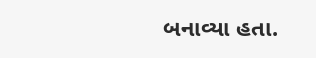બનાવ્યા હતા.